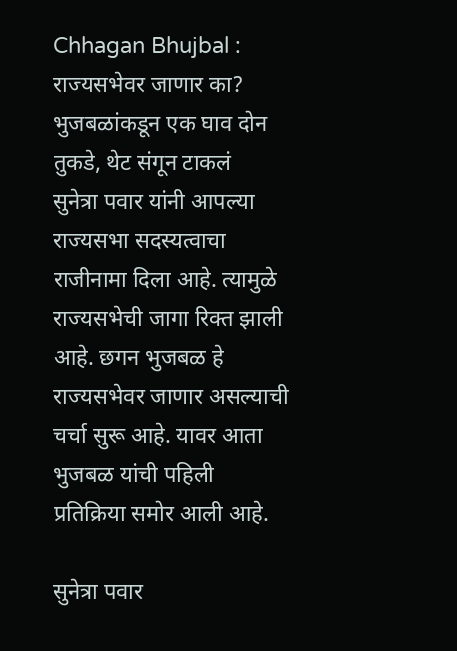Chhagan Bhujbal : राज्यसभेवर जाणार का? भुजबळांकडून एक घाव दोन तुकडे, थेट संगून टाकलं
सुनेत्रा पवार यांनी आपल्या राज्यसभा सदस्यत्वाचा राजीनामा दिला आहे. त्यामुळे राज्यसभेची जागा रिक्त झाली आहे. छगन भुजबळ हे राज्यसभेवर जाणार असल्याची चर्चा सुरू आहे. यावर आता भुजबळ यांची पहिली प्रतिक्रिया समोर आली आहे.

सुनेत्रा पवार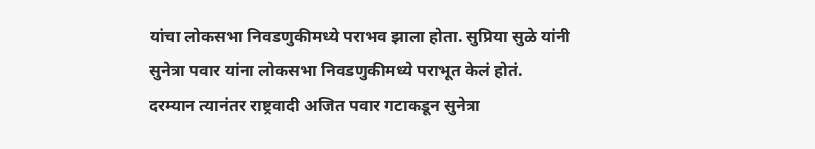यांचा लोकसभा निवडणुकीमध्ये पराभव झाला होता. सुप्रिया सुळे यांनी सुनेत्रा पवार यांना लोकसभा निवडणुकीमध्ये पराभूत केलं होतं. दरम्यान त्यानंतर राष्ट्रवादी अजित पवार गटाकडून सुनेत्रा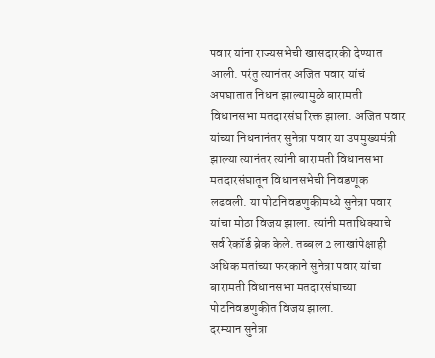पवार यांना राज्यसभेची खासदारकी देण्यात आली. परंतु त्यानंतर अजित पवार यांचं अपघातात निधन झाल्यामुळे बारामती विधानसभा मतदारसंघ रिक्त झाला. अजित पवार यांच्या निधनानंतर सुनेत्रा पवार या उपमुख्यमंत्री झाल्या त्यानंतर त्यांनी बारामती विधानसभा मतदारसंघातून विधानसभेची निवडणूक लढवली. या पोटनिवडणुकीमध्ये सुनेत्रा पवार यांचा मोठा विजय झाला. त्यांनी मताधिक्याचे सर्व रेकॉर्ड ब्रेक केले. तब्बल 2 लाखांपेक्षाही अधिक मतांच्या फरकाने सुनेत्रा पवार यांचा बारामती विधानसभा मतदारसंघाच्या पोटनिवडणुकीत विजय झाला.
दरम्यान सुनेत्रा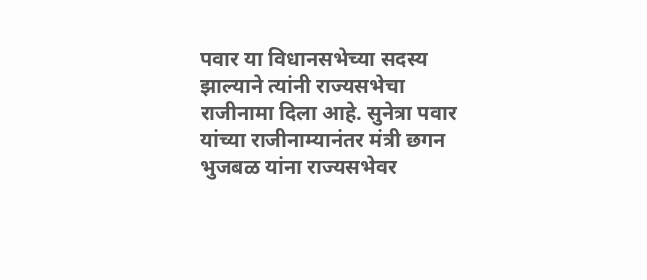पवार या विधानसभेच्या सदस्य झाल्याने त्यांनी राज्यसभेचा राजीनामा दिला आहे. सुनेत्रा पवार यांच्या राजीनाम्यानंतर मंत्री छगन भुजबळ यांना राज्यसभेवर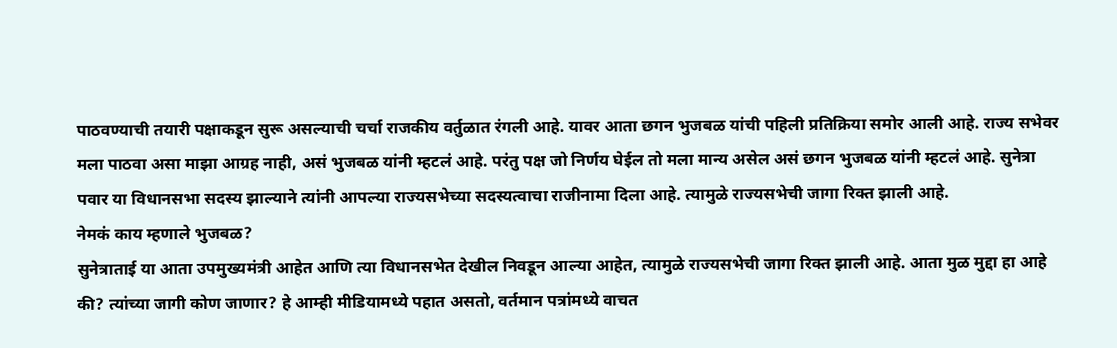पाठवण्याची तयारी पक्षाकडून सुरू असल्याची चर्चा राजकीय वर्तुळात रंगली आहे. यावर आता छगन भुजबळ यांची पहिली प्रतिक्रिया समोर आली आहे. राज्य सभेवर मला पाठवा असा माझा आग्रह नाही, असं भुजबळ यांनी म्हटलं आहे. परंतु पक्ष जो निर्णय घेईल तो मला मान्य असेल असं छगन भुजबळ यांनी म्हटलं आहे. सुनेत्रा पवार या विधानसभा सदस्य झाल्याने त्यांनी आपल्या राज्यसभेच्या सदस्यत्वाचा राजीनामा दिला आहे. त्यामुळे राज्यसभेची जागा रिक्त झाली आहे.
नेमकं काय म्हणाले भुजबळ?
सुनेत्राताई या आता उपमुख्यमंत्री आहेत आणि त्या विधानसभेत देखील निवडून आल्या आहेत, त्यामुळे राज्यसभेची जागा रिक्त झाली आहे. आता मुळ मुद्दा हा आहे की? त्यांच्या जागी कोण जाणार? हे आम्ही मीडियामध्ये पहात असतो, वर्तमान पत्रांमध्ये वाचत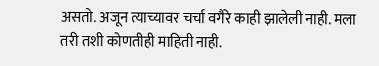असतो. अजून त्याच्यावर चर्चा वगैरे काही झालेली नाही. मला तरी तशी कोणतीही माहिती नाही.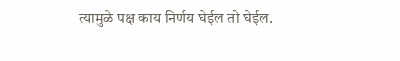त्यामुळे पक्ष काय निर्णय घेईल तो घेईल.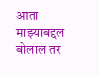आता माझ्याबद्दल बोलाल तर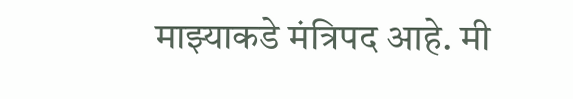माझ्याकडे मंत्रिपद आहे. मी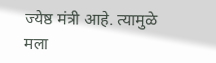ज्येष्ठ मंत्री आहे. त्यामुळे मला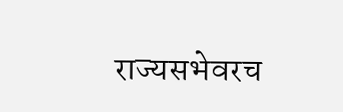राज्यसभेवरच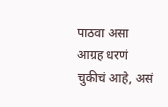पाठवा असा आग्रह धरणं चुकीचं आहे, असं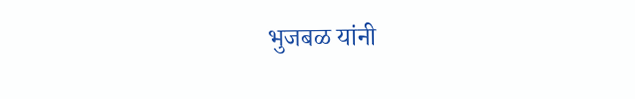भुजबळ यांनी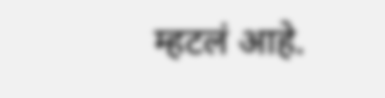म्हटलं आहे.